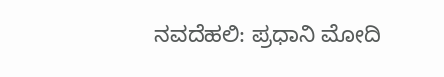ನವದೆಹಲಿ: ಪ್ರಧಾನಿ ಮೋದಿ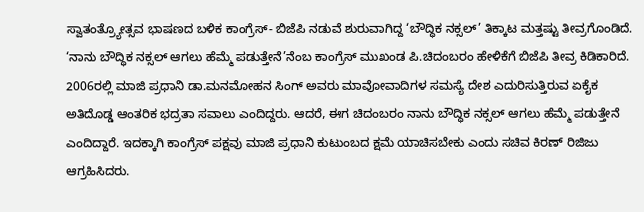ಸ್ವಾತಂತ್ರ್ಯೋತ್ಸವ ಭಾಷಣದ ಬಳಿಕ ಕಾಂಗ್ರೆಸ್- ಬಿಜೆಪಿ ನಡುವೆ ಶುರುವಾಗಿದ್ದ ‘ಬೌದ್ಧಿಕ ನಕ್ಸಲ್’ ತಿಕ್ಕಾಟ ಮತ್ತಷ್ಟು ತೀವ್ರಗೊಂಡಿದೆ. ‘ನಾನು ಬೌದ್ಧಿಕ ನಕ್ಸಲ್ ಆಗಲು ಹೆಮ್ಮೆ ಪಡುತ್ತೇನೆ’ನೆಂಬ ಕಾಂಗ್ರೆಸ್ ಮುಖಂಡ ಪಿ.ಚಿದಂಬರಂ ಹೇಳಿಕೆಗೆ ಬಿಜೆಪಿ ತೀವ್ರ ಕಿಡಿಕಾರಿದೆ.
2006ರಲ್ಲಿ ಮಾಜಿ ಪ್ರಧಾನಿ ಡಾ.ಮನಮೋಹನ ಸಿಂಗ್ ಅವರು ಮಾವೋವಾದಿಗಳ ಸಮಸ್ಯೆ ದೇಶ ಎದುರಿಸುತ್ತಿರುವ ಏಕೈಕ ಅತಿದೊಡ್ಡ ಆಂತರಿಕ ಭದ್ರತಾ ಸವಾಲು ಎಂದಿದ್ದರು. ಆದರೆ, ಈಗ ಚಿದಂಬರಂ ನಾನು ಬೌದ್ಧಿಕ ನಕ್ಸಲ್ ಆಗಲು ಹೆಮ್ಮೆ ಪಡುತ್ತೇನೆ ಎಂದಿದ್ದಾರೆ. ಇದಕ್ಕಾಗಿ ಕಾಂಗ್ರೆಸ್ ಪಕ್ಷವು ಮಾಜಿ ಪ್ರಧಾನಿ ಕುಟುಂಬದ ಕ್ಷಮೆ ಯಾಚಿಸಬೇಕು ಎಂದು ಸಚಿವ ಕಿರಣ್ ರಿಜಿಜು ಆಗ್ರಹಿಸಿದರು.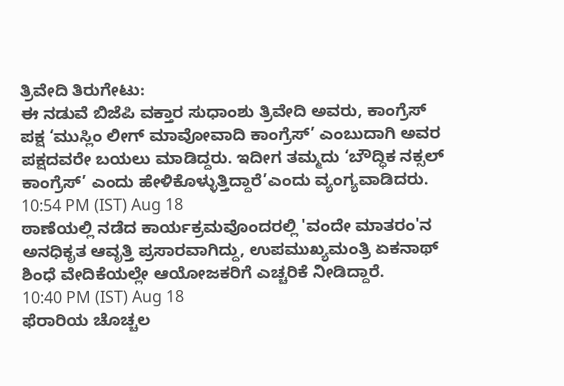ತ್ರಿವೇದಿ ತಿರುಗೇಟು:
ಈ ನಡುವೆ ಬಿಜೆಪಿ ವಕ್ತಾರ ಸುಧಾಂಶು ತ್ರಿವೇದಿ ಅವರು, ಕಾಂಗ್ರೆಸ್ ಪಕ್ಷ ‘ಮುಸ್ಲಿಂ ಲೀಗ್ ಮಾವೋವಾದಿ ಕಾಂಗ್ರೆಸ್’ ಎಂಬುದಾಗಿ ಅವರ ಪಕ್ಷದವರೇ ಬಯಲು ಮಾಡಿದ್ದರು. ಇದೀಗ ತಮ್ಮದು ‘ಬೌದ್ಧಿಕ ನಕ್ಸಲ್ ಕಾಂಗ್ರೆಸ್’ ಎಂದು ಹೇಳಿಕೊಳ್ಳುತ್ತಿದ್ದಾರೆ’ಎಂದು ವ್ಯಂಗ್ಯವಾಡಿದರು.
10:54 PM (IST) Aug 18
ಠಾಣೆಯಲ್ಲಿ ನಡೆದ ಕಾರ್ಯಕ್ರಮವೊಂದರಲ್ಲಿ 'ವಂದೇ ಮಾತರಂ'ನ ಅನಧಿಕೃತ ಆವೃತ್ತಿ ಪ್ರಸಾರವಾಗಿದ್ದು, ಉಪಮುಖ್ಯಮಂತ್ರಿ ಏಕನಾಥ್ ಶಿಂಧೆ ವೇದಿಕೆಯಲ್ಲೇ ಆಯೋಜಕರಿಗೆ ಎಚ್ಚರಿಕೆ ನೀಡಿದ್ದಾರೆ.
10:40 PM (IST) Aug 18
ಫೆರಾರಿಯ ಚೊಚ್ಚಲ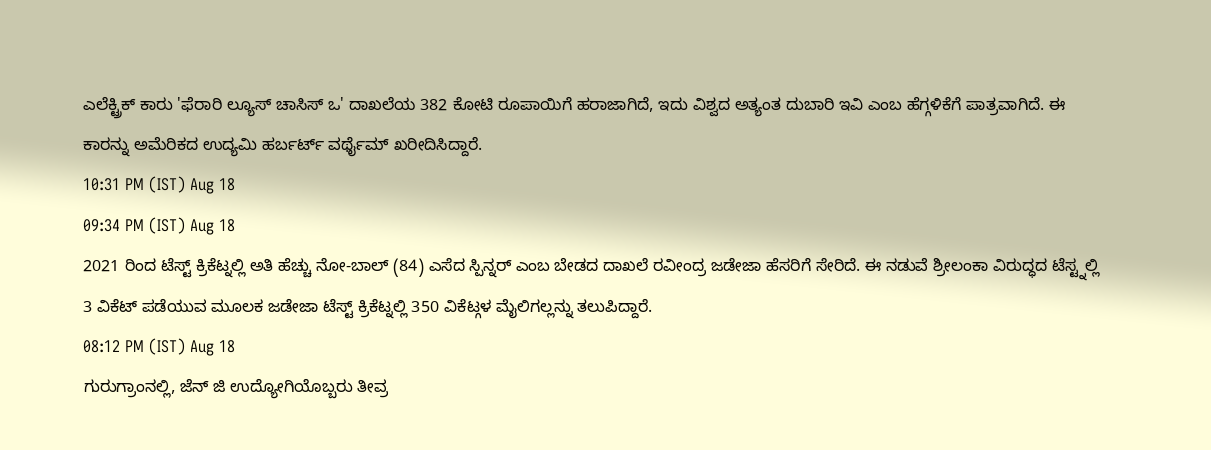ಎಲೆಕ್ಟ್ರಿಕ್ ಕಾರು 'ಫೆರಾರಿ ಲ್ಯೂಸ್ ಚಾಸಿಸ್ ಒ' ದಾಖಲೆಯ 382 ಕೋಟಿ ರೂಪಾಯಿಗೆ ಹರಾಜಾಗಿದೆ, ಇದು ವಿಶ್ವದ ಅತ್ಯಂತ ದುಬಾರಿ ಇವಿ ಎಂಬ ಹೆಗ್ಗಳಿಕೆಗೆ ಪಾತ್ರವಾಗಿದೆ. ಈ ಕಾರನ್ನು ಅಮೆರಿಕದ ಉದ್ಯಮಿ ಹರ್ಬರ್ಟ್ ವರ್ಥೈಮ್ ಖರೀದಿಸಿದ್ದಾರೆ.
10:31 PM (IST) Aug 18
09:34 PM (IST) Aug 18
2021 ರಿಂದ ಟೆಸ್ಟ್ ಕ್ರಿಕೆಟ್ನಲ್ಲಿ ಅತಿ ಹೆಚ್ಚು ನೋ-ಬಾಲ್ (84) ಎಸೆದ ಸ್ಪಿನ್ನರ್ ಎಂಬ ಬೇಡದ ದಾಖಲೆ ರವೀಂದ್ರ ಜಡೇಜಾ ಹೆಸರಿಗೆ ಸೇರಿದೆ. ಈ ನಡುವೆ ಶ್ರೀಲಂಕಾ ವಿರುದ್ಧದ ಟೆಸ್ಟ್ನಲ್ಲಿ 3 ವಿಕೆಟ್ ಪಡೆಯುವ ಮೂಲಕ ಜಡೇಜಾ ಟೆಸ್ಟ್ ಕ್ರಿಕೆಟ್ನಲ್ಲಿ 350 ವಿಕೆಟ್ಗಳ ಮೈಲಿಗಲ್ಲನ್ನು ತಲುಪಿದ್ದಾರೆ.
08:12 PM (IST) Aug 18
ಗುರುಗ್ರಾಂನಲ್ಲಿ, ಜೆನ್ ಜಿ ಉದ್ಯೋಗಿಯೊಬ್ಬರು ತೀವ್ರ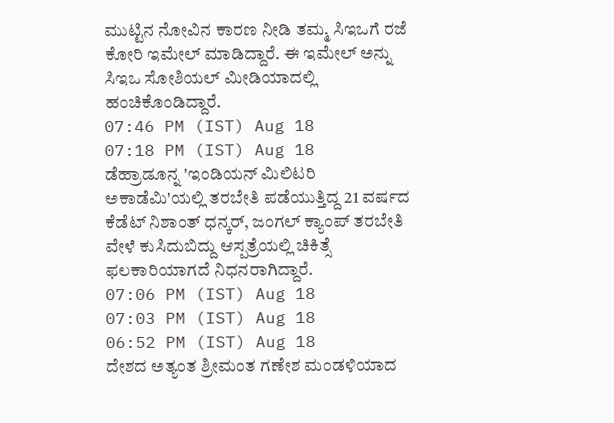ಮುಟ್ಟಿನ ನೋವಿನ ಕಾರಣ ನೀಡಿ ತಮ್ಮ ಸಿಇಒಗೆ ರಜೆ ಕೋರಿ ಇಮೇಲ್ ಮಾಡಿದ್ದಾರೆ. ಈ ಇಮೇಲ್ ಅನ್ನು ಸಿಇಒ ಸೋಶಿಯಲ್ ಮೀಡಿಯಾದಲ್ಲಿ ಹಂಚಿಕೊಂಡಿದ್ದಾರೆ.
07:46 PM (IST) Aug 18
07:18 PM (IST) Aug 18
ಡೆಹ್ರಾಡೂನ್ನ 'ಇಂಡಿಯನ್ ಮಿಲಿಟರಿ ಅಕಾಡೆಮಿ'ಯಲ್ಲಿ ತರಬೇತಿ ಪಡೆಯುತ್ತಿದ್ದ 21 ವರ್ಷದ ಕೆಡೆಟ್ ನಿಶಾಂತ್ ಧನ್ಕರ್, ಜಂಗಲ್ ಕ್ಯಾಂಪ್ ತರಬೇತಿ ವೇಳೆ ಕುಸಿದುಬಿದ್ದು ಆಸ್ಪತ್ರೆಯಲ್ಲಿ ಚಿಕಿತ್ಸೆ ಫಲಕಾರಿಯಾಗದೆ ನಿಧನರಾಗಿದ್ದಾರೆ.
07:06 PM (IST) Aug 18
07:03 PM (IST) Aug 18
06:52 PM (IST) Aug 18
ದೇಶದ ಅತ್ಯಂತ ಶ್ರೀಮಂತ ಗಣೇಶ ಮಂಡಳಿಯಾದ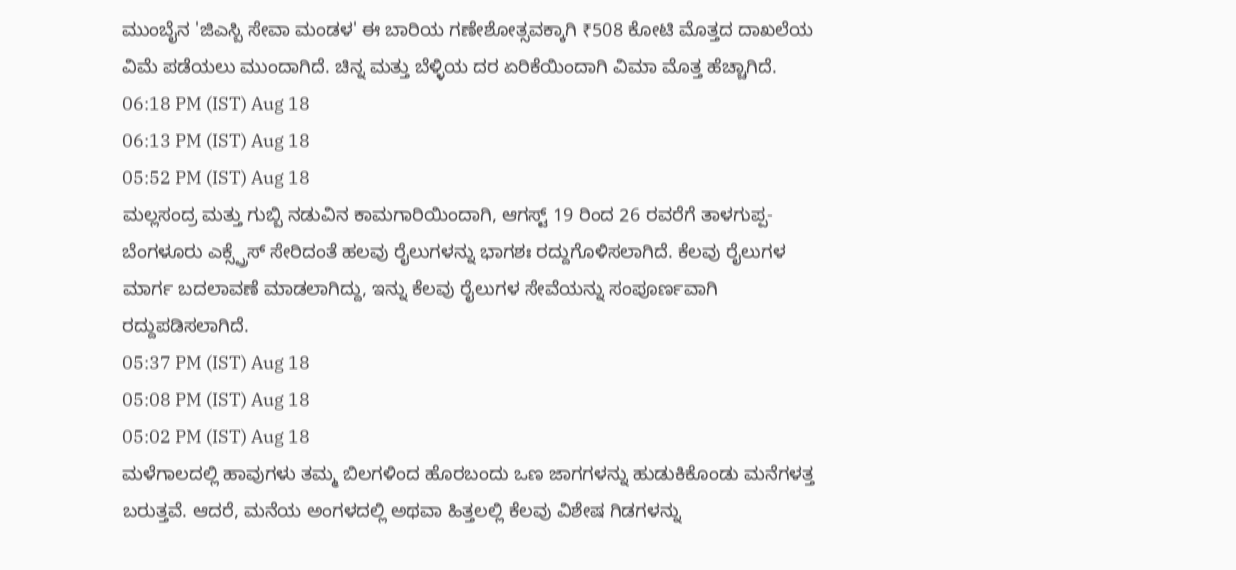ಮುಂಬೈನ 'ಜಿಎಸ್ಬಿ ಸೇವಾ ಮಂಡಳ' ಈ ಬಾರಿಯ ಗಣೇಶೋತ್ಸವಕ್ಕಾಗಿ ₹508 ಕೋಟಿ ಮೊತ್ತದ ದಾಖಲೆಯ ವಿಮೆ ಪಡೆಯಲು ಮುಂದಾಗಿದೆ. ಚಿನ್ನ ಮತ್ತು ಬೆಳ್ಳಿಯ ದರ ಏರಿಕೆಯಿಂದಾಗಿ ವಿಮಾ ಮೊತ್ತ ಹೆಚ್ಚಾಗಿದೆ.
06:18 PM (IST) Aug 18
06:13 PM (IST) Aug 18
05:52 PM (IST) Aug 18
ಮಲ್ಲಸಂದ್ರ ಮತ್ತು ಗುಬ್ಬಿ ನಡುವಿನ ಕಾಮಗಾರಿಯಿಂದಾಗಿ, ಆಗಸ್ಟ್ 19 ರಿಂದ 26 ರವರೆಗೆ ತಾಳಗುಪ್ಪ-ಬೆಂಗಳೂರು ಎಕ್ಸ್ಪ್ರೆಸ್ ಸೇರಿದಂತೆ ಹಲವು ರೈಲುಗಳನ್ನು ಭಾಗಶಃ ರದ್ದುಗೊಳಿಸಲಾಗಿದೆ. ಕೆಲವು ರೈಲುಗಳ ಮಾರ್ಗ ಬದಲಾವಣೆ ಮಾಡಲಾಗಿದ್ದು, ಇನ್ನು ಕೆಲವು ರೈಲುಗಳ ಸೇವೆಯನ್ನು ಸಂಪೂರ್ಣವಾಗಿ ರದ್ದುಪಡಿಸಲಾಗಿದೆ.
05:37 PM (IST) Aug 18
05:08 PM (IST) Aug 18
05:02 PM (IST) Aug 18
ಮಳೆಗಾಲದಲ್ಲಿ ಹಾವುಗಳು ತಮ್ಮ ಬಿಲಗಳಿಂದ ಹೊರಬಂದು ಒಣ ಜಾಗಗಳನ್ನು ಹುಡುಕಿಕೊಂಡು ಮನೆಗಳತ್ತ ಬರುತ್ತವೆ. ಆದರೆ, ಮನೆಯ ಅಂಗಳದಲ್ಲಿ ಅಥವಾ ಹಿತ್ತಲಲ್ಲಿ ಕೆಲವು ವಿಶೇಷ ಗಿಡಗಳನ್ನು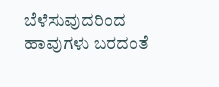ಬೆಳೆಸುವುದರಿಂದ ಹಾವುಗಳು ಬರದಂತೆ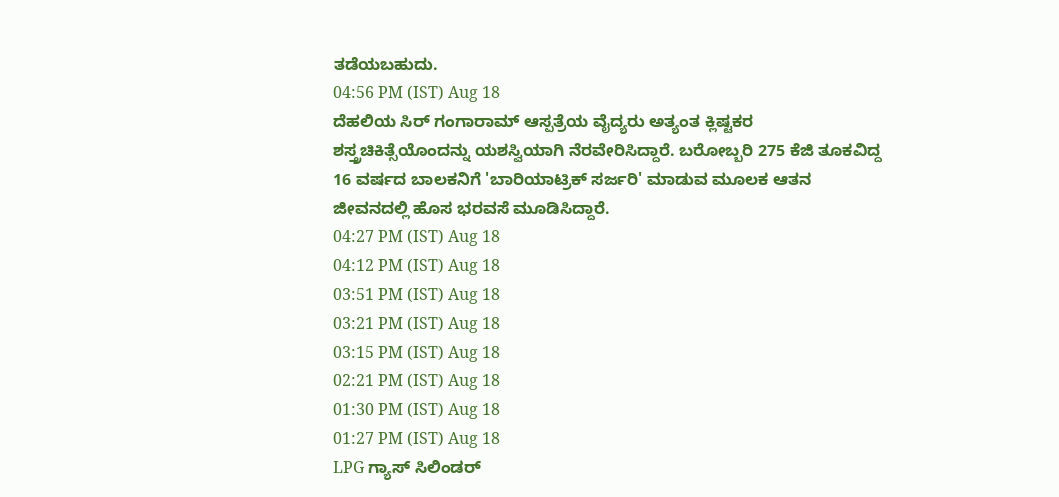ತಡೆಯಬಹುದು.
04:56 PM (IST) Aug 18
ದೆಹಲಿಯ ಸಿರ್ ಗಂಗಾರಾಮ್ ಆಸ್ಪತ್ರೆಯ ವೈದ್ಯರು ಅತ್ಯಂತ ಕ್ಲಿಷ್ಟಕರ ಶಸ್ತ್ರಚಿಕಿತ್ಸೆಯೊಂದನ್ನು ಯಶಸ್ವಿಯಾಗಿ ನೆರವೇರಿಸಿದ್ದಾರೆ. ಬರೋಬ್ಬರಿ 275 ಕೆಜಿ ತೂಕವಿದ್ದ 16 ವರ್ಷದ ಬಾಲಕನಿಗೆ 'ಬಾರಿಯಾಟ್ರಿಕ್ ಸರ್ಜರಿ' ಮಾಡುವ ಮೂಲಕ ಆತನ ಜೀವನದಲ್ಲಿ ಹೊಸ ಭರವಸೆ ಮೂಡಿಸಿದ್ದಾರೆ.
04:27 PM (IST) Aug 18
04:12 PM (IST) Aug 18
03:51 PM (IST) Aug 18
03:21 PM (IST) Aug 18
03:15 PM (IST) Aug 18
02:21 PM (IST) Aug 18
01:30 PM (IST) Aug 18
01:27 PM (IST) Aug 18
LPG ಗ್ಯಾಸ್ ಸಿಲಿಂಡರ್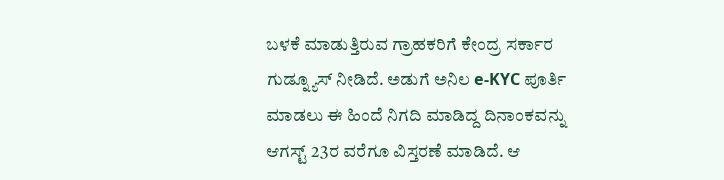ಬಳಕೆ ಮಾಡುತ್ತಿರುವ ಗ್ರಾಹಕರಿಗೆ ಕೇಂದ್ರ ಸರ್ಕಾರ ಗುಡ್ನ್ಯೂಸ್ ನೀಡಿದೆ. ಅಡುಗೆ ಅನಿಲ e-KYC ಪೂರ್ತಿ ಮಾಡಲು ಈ ಹಿಂದೆ ನಿಗದಿ ಮಾಡಿದ್ದ ದಿನಾಂಕವನ್ನು ಆಗಸ್ಟ್ 23ರ ವರೆಗೂ ವಿಸ್ತರಣೆ ಮಾಡಿದೆ. ಆ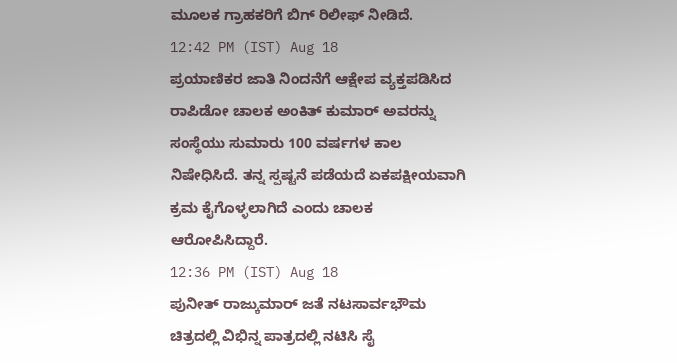ಮೂಲಕ ಗ್ರಾಹಕರಿಗೆ ಬಿಗ್ ರಿಲೀಫ್ ನೀಡಿದೆ.
12:42 PM (IST) Aug 18
ಪ್ರಯಾಣಿಕರ ಜಾತಿ ನಿಂದನೆಗೆ ಆಕ್ಷೇಪ ವ್ಯಕ್ತಪಡಿಸಿದ ರಾಪಿಡೋ ಚಾಲಕ ಅಂಕಿತ್ ಕುಮಾರ್ ಅವರನ್ನು ಸಂಸ್ಥೆಯು ಸುಮಾರು 100 ವರ್ಷಗಳ ಕಾಲ ನಿಷೇಧಿಸಿದೆ. ತನ್ನ ಸ್ಪಷ್ಟನೆ ಪಡೆಯದೆ ಏಕಪಕ್ಷೀಯವಾಗಿ ಕ್ರಮ ಕೈಗೊಳ್ಳಲಾಗಿದೆ ಎಂದು ಚಾಲಕ ಆರೋಪಿಸಿದ್ದಾರೆ.
12:36 PM (IST) Aug 18
ಪುನೀತ್ ರಾಜ್ಕುಮಾರ್ ಜತೆ ನಟಸಾರ್ವಭೌಮ ಚಿತ್ರದಲ್ಲಿ ವಿಭಿನ್ನ ಪಾತ್ರದಲ್ಲಿ ನಟಿಸಿ ಸೈ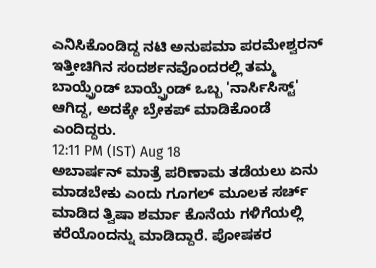ಎನಿಸಿಕೊಂಡಿದ್ದ ನಟಿ ಅನುಪಮಾ ಪರಮೇಶ್ವರನ್ ಇತ್ತೀಚಿಗಿನ ಸಂದರ್ಶನವೊಂದರಲ್ಲಿ ತಮ್ಮ ಬಾಯ್ಫ್ರೆಂಡ್ ಬಾಯ್ಫ್ರೆಂಡ್ ಒಬ್ಬ 'ನಾರ್ಸಿಸಿಸ್ಟ್' ಆಗಿದ್ದ, ಅದಕ್ಕೇ ಬ್ರೇಕಪ್ ಮಾಡಿಕೊಂಡೆ ಎಂದಿದ್ದರು.
12:11 PM (IST) Aug 18
ಅಬಾರ್ಷನ್ ಮಾತ್ರೆ ಪರಿಣಾಮ ತಡೆಯಲು ಏನು ಮಾಡಬೇಕು ಎಂದು ಗೂಗಲ್ ಮೂಲಕ ಸರ್ಚ್ ಮಾಡಿದ ತ್ವಿಷಾ ಶರ್ಮಾ ಕೊನೆಯ ಗಳಿಗೆಯಲ್ಲಿ ಕರೆಯೊಂದನ್ನು ಮಾಡಿದ್ದಾರೆ. ಪೋಷಕರ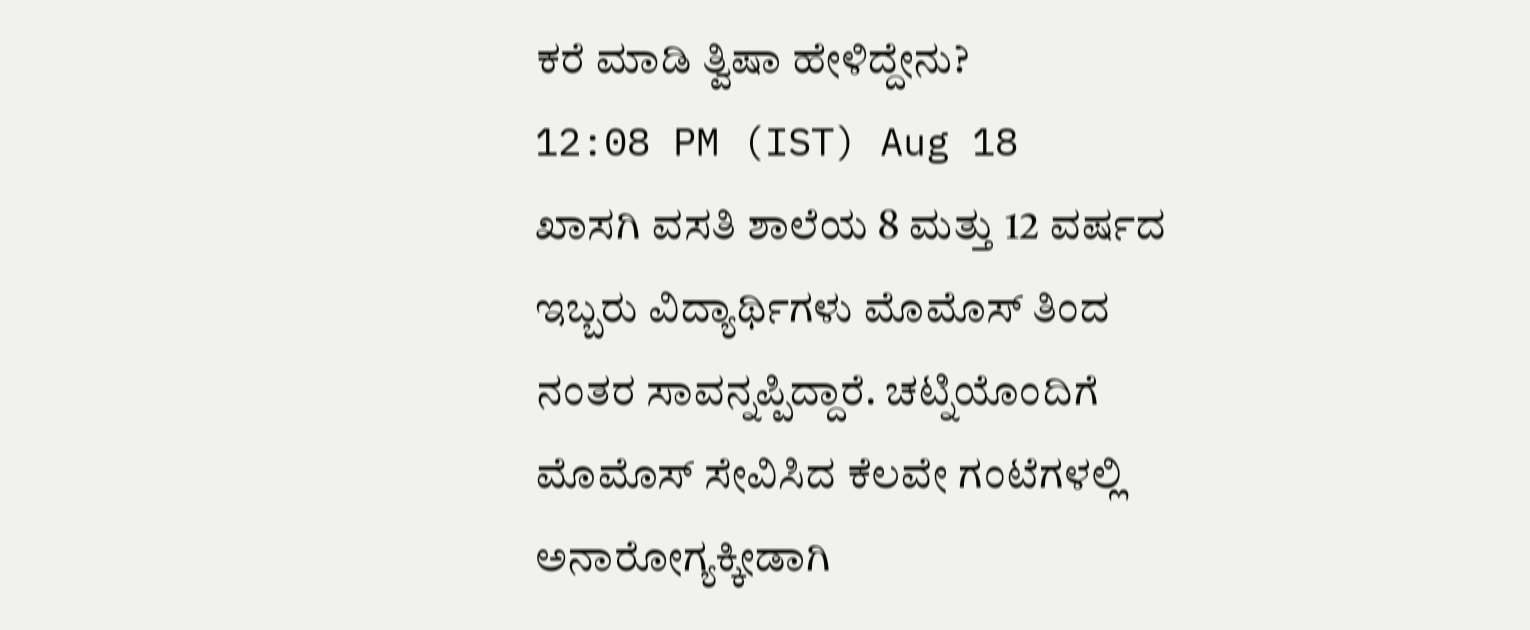ಕರೆ ಮಾಡಿ ತ್ವಿಷಾ ಹೇಳಿದ್ದೇನು?
12:08 PM (IST) Aug 18
ಖಾಸಗಿ ವಸತಿ ಶಾಲೆಯ 8 ಮತ್ತು 12 ವರ್ಷದ ಇಬ್ಬರು ವಿದ್ಯಾರ್ಥಿಗಳು ಮೊಮೊಸ್ ತಿಂದ ನಂತರ ಸಾವನ್ನಪ್ಪಿದ್ದಾರೆ. ಚಟ್ನಿಯೊಂದಿಗೆ ಮೊಮೊಸ್ ಸೇವಿಸಿದ ಕೆಲವೇ ಗಂಟೆಗಳಲ್ಲಿ ಅನಾರೋಗ್ಯಕ್ಕೀಡಾಗಿ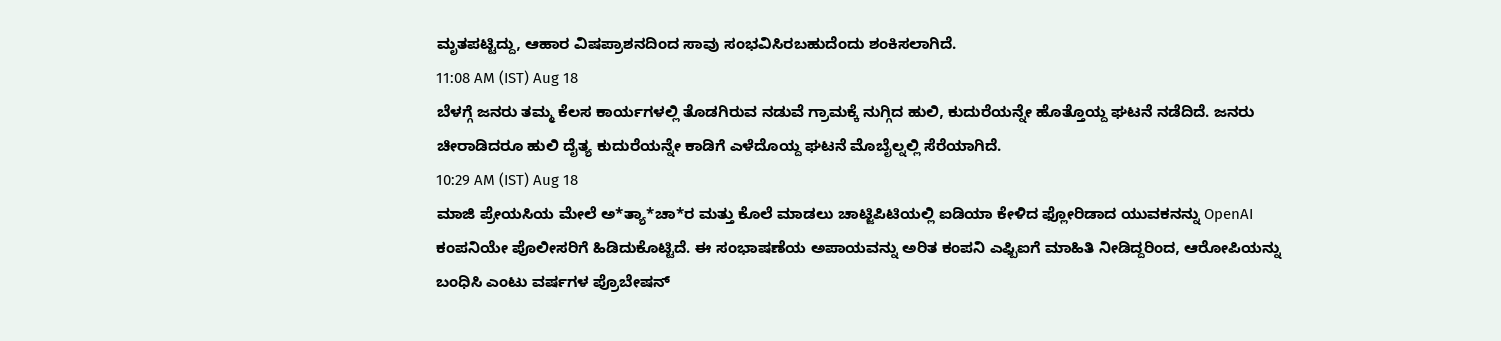ಮೃತಪಟ್ಟಿದ್ದು, ಆಹಾರ ವಿಷಪ್ರಾಶನದಿಂದ ಸಾವು ಸಂಭವಿಸಿರಬಹುದೆಂದು ಶಂಕಿಸಲಾಗಿದೆ.
11:08 AM (IST) Aug 18
ಬೆಳಗ್ಗೆ ಜನರು ತಮ್ಮ ಕೆಲಸ ಕಾರ್ಯಗಳಲ್ಲಿ ತೊಡಗಿರುವ ನಡುವೆ ಗ್ರಾಮಕ್ಕೆ ನುಗ್ಗಿದ ಹುಲಿ, ಕುದುರೆಯನ್ನೇ ಹೊತ್ತೊಯ್ದ ಘಟನೆ ನಡೆದಿದೆ. ಜನರು ಚೀರಾಡಿದರೂ ಹುಲಿ ದೈತ್ಯ ಕುದುರೆಯನ್ನೇ ಕಾಡಿಗೆ ಎಳೆದೊಯ್ದ ಘಟನೆ ಮೊಬೈಲ್ನಲ್ಲಿ ಸೆರೆಯಾಗಿದೆ.
10:29 AM (IST) Aug 18
ಮಾಜಿ ಪ್ರೇಯಸಿಯ ಮೇಲೆ ಅ*ತ್ಯಾ*ಚಾ*ರ ಮತ್ತು ಕೊಲೆ ಮಾಡಲು ಚಾಟ್ಜಿಪಿಟಿಯಲ್ಲಿ ಐಡಿಯಾ ಕೇಳಿದ ಫ್ಲೋರಿಡಾದ ಯುವಕನನ್ನು OpenAI ಕಂಪನಿಯೇ ಪೊಲೀಸರಿಗೆ ಹಿಡಿದುಕೊಟ್ಟಿದೆ. ಈ ಸಂಭಾಷಣೆಯ ಅಪಾಯವನ್ನು ಅರಿತ ಕಂಪನಿ ಎಫ್ಬಿಐಗೆ ಮಾಹಿತಿ ನೀಡಿದ್ದರಿಂದ, ಆರೋಪಿಯನ್ನು ಬಂಧಿಸಿ ಎಂಟು ವರ್ಷಗಳ ಪ್ರೊಬೇಷನ್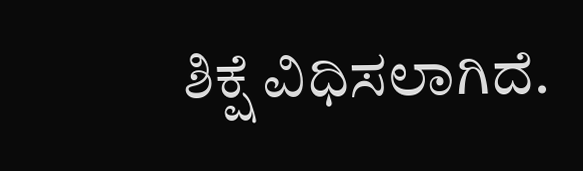ಶಿಕ್ಷೆ ವಿಧಿಸಲಾಗಿದೆ.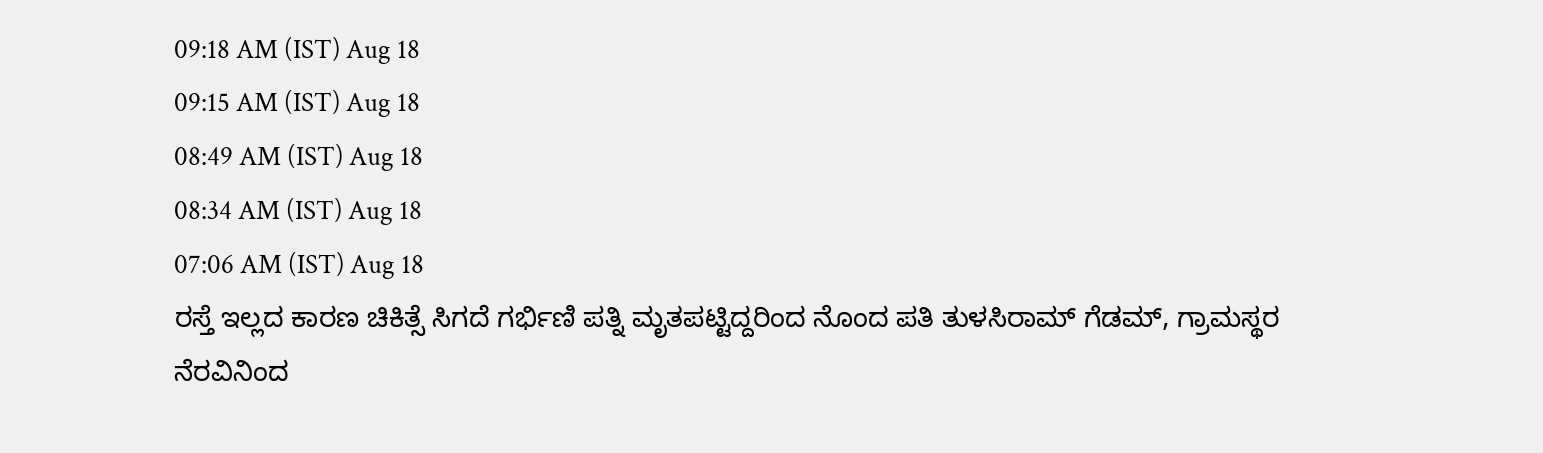09:18 AM (IST) Aug 18
09:15 AM (IST) Aug 18
08:49 AM (IST) Aug 18
08:34 AM (IST) Aug 18
07:06 AM (IST) Aug 18
ರಸ್ತೆ ಇಲ್ಲದ ಕಾರಣ ಚಿಕಿತ್ಸೆ ಸಿಗದೆ ಗರ್ಭಿಣಿ ಪತ್ನಿ ಮೃತಪಟ್ಟಿದ್ದರಿಂದ ನೊಂದ ಪತಿ ತುಳಸಿರಾಮ್ ಗೆಡಮ್, ಗ್ರಾಮಸ್ಥರ ನೆರವಿನಿಂದ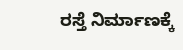ರಸ್ತೆ ನಿರ್ಮಾಣಕ್ಕೆ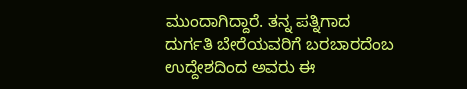ಮುಂದಾಗಿದ್ದಾರೆ. ತನ್ನ ಪತ್ನಿಗಾದ ದುರ್ಗತಿ ಬೇರೆಯವರಿಗೆ ಬರಬಾರದೆಂಬ ಉದ್ದೇಶದಿಂದ ಅವರು ಈ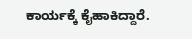ಕಾರ್ಯಕ್ಕೆ ಕೈಹಾಕಿದ್ದಾರೆ.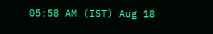05:58 AM (IST) Aug 18